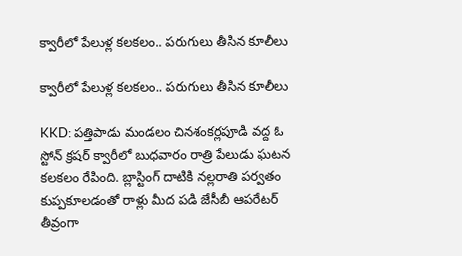క్వారీలో పేలుళ్ల కలకలం.. పరుగులు తీసిన కూలీలు

క్వారీలో పేలుళ్ల కలకలం.. పరుగులు తీసిన కూలీలు

KKD: పత్తిపాడు మండలం చినశంకర్లపూడి వద్ద ఓ స్టోన్ క్రషర్ క్వారీలో బుధవారం రాత్రి పేలుడు ఘటన కలకలం రేపింది. బ్లాస్టింగ్ దాటికి నల్లరాతి పర్వతం కుప్పకూలడంతో రాళ్లు మీద పడి జేసీబీ ఆపరేటర్ తీవ్రంగా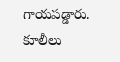గాయపడ్డారు. కూలీలు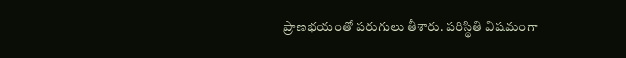ప్రాణభయంతో పరుగులు తీశారు. పరిస్థితి విషమంగా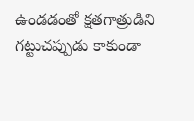ఉండడంతో క్షతగాత్రుడిని గట్టుచప్పుడు కాకుండా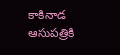కాకినాడ ఆసుపత్రికి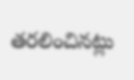తరలించినట్లు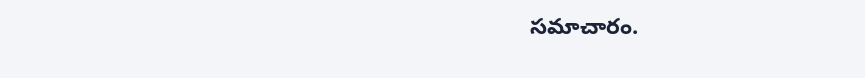సమాచారం.